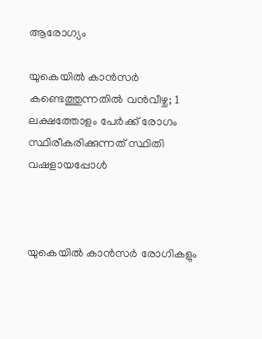ആരോഗ്യം

യുകെയില്‍ കാന്‍സര്‍ കണ്ടെത്തുന്നതില്‍ വന്‍വീഴ്ച; 1 ലക്ഷത്തോളം പേര്‍ക്ക് രോഗം സ്ഥിരീകരിക്കുന്നത് സ്ഥിതി വഷളായപ്പോള്‍



യുകെയില്‍ കാന്‍സര്‍ രോഗികളും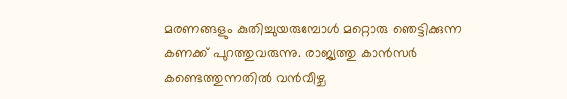മരണങ്ങളും കുതിച്ചുയരുമ്പോള്‍ മറ്റൊരു ഞെട്ടിക്കുന്ന കണക്ക് പുറത്തുവരുന്നു. രാജ്യത്തു കാന്‍സര്‍ കണ്ടെത്തുന്നതില്‍ വന്‍വീഴ്ച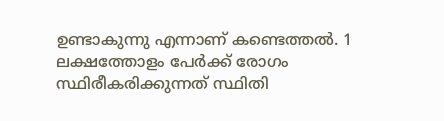ഉണ്ടാകുന്നു എന്നാണ് കണ്ടെത്തല്‍. 1 ലക്ഷത്തോളം പേര്‍ക്ക് രോഗം സ്ഥിരീകരിക്കുന്നത് സ്ഥിതി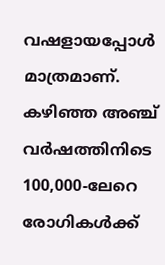വഷളായപ്പോള്‍ മാത്രമാണ്. കഴിഞ്ഞ അഞ്ച് വര്‍ഷത്തിനിടെ 100,000-ലേറെ രോഗികള്‍ക്ക്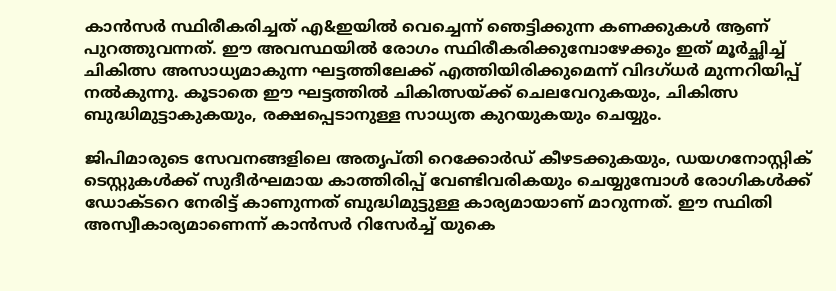കാന്‍സര്‍ സ്ഥിരീകരിച്ചത് എ&ഇയില്‍ വെച്ചെന്ന് ഞെട്ടിക്കുന്ന കണക്കുകള്‍ ആണ് പുറത്തുവന്നത്. ഈ അവസ്ഥയില്‍ രോഗം സ്ഥിരീകരിക്കുമ്പോഴേക്കും ഇത് മൂര്‍ച്ഛിച്ച് ചികിത്സ അസാധ്യമാകുന്ന ഘട്ടത്തിലേക്ക് എത്തിയിരിക്കുമെന്ന് വിദഗ്ധര്‍ മുന്നറിയിപ്പ് നല്‍കുന്നു. കൂടാതെ ഈ ഘട്ടത്തില്‍ ചികിത്സയ്ക്ക് ചെലവേറുകയും, ചികിത്സ ബുദ്ധിമുട്ടാകുകയും, രക്ഷപ്പെടാനുള്ള സാധ്യത കുറയുകയും ചെയ്യും.

ജിപിമാരുടെ സേവനങ്ങളിലെ അതൃപ്തി റെക്കോര്‍ഡ് കീഴടക്കുകയും, ഡയഗനോസ്റ്റിക് ടെസ്റ്റുകള്‍ക്ക് സുദീര്‍ഘമായ കാത്തിരിപ്പ് വേണ്ടിവരികയും ചെയ്യുമ്പോള്‍ രോഗികള്‍ക്ക് ഡോക്ടറെ നേരിട്ട് കാണുന്നത് ബുദ്ധിമുട്ടുള്ള കാര്യമായാണ് മാറുന്നത്. ഈ സ്ഥിതി അസ്വീകാര്യമാണെന്ന് കാന്‍സര്‍ റിസേര്‍ച്ച് യുകെ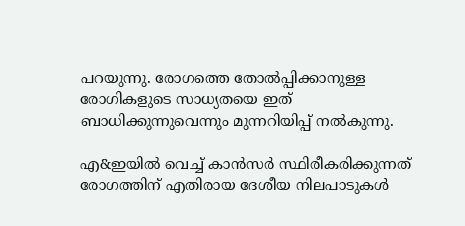പറയുന്നു. രോഗത്തെ തോല്‍പ്പിക്കാനുള്ള രോഗികളുടെ സാധ്യതയെ ഇത് ബാധിക്കുന്നുവെന്നും മുന്നറിയിപ്പ് നല്‍കുന്നു.

എ&ഇയില്‍ വെച്ച് കാന്‍സര്‍ സ്ഥിരീകരിക്കുന്നത് രോഗത്തിന് എതിരായ ദേശീയ നിലപാടുകള്‍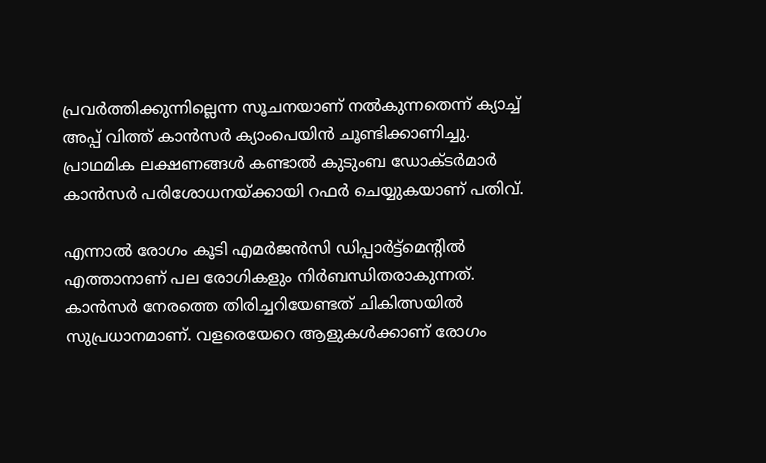പ്രവര്‍ത്തിക്കുന്നില്ലെന്ന സൂചനയാണ് നല്‍കുന്നതെന്ന് ക്യാച്ച് അപ്പ് വിത്ത് കാന്‍സര്‍ ക്യാംപെയിന്‍ ചൂണ്ടിക്കാണിച്ചു. പ്രാഥമിക ലക്ഷണങ്ങള്‍ കണ്ടാല്‍ കുടുംബ ഡോക്ടര്‍മാര്‍ കാന്‍സര്‍ പരിശോധനയ്ക്കായി റഫര്‍ ചെയ്യുകയാണ് പതിവ്.

എന്നാല്‍ രോഗം കൂടി എമര്‍ജന്‍സി ഡിപ്പാര്‍ട്ട്‌മെന്റില്‍ എത്താനാണ് പല രോഗികളും നിര്‍ബന്ധിതരാകുന്നത്. കാന്‍സര്‍ നേരത്തെ തിരിച്ചറിയേണ്ടത് ചികിത്സയില്‍ സുപ്രധാനമാണ്. വളരെയേറെ ആളുകള്‍ക്കാണ് രോഗം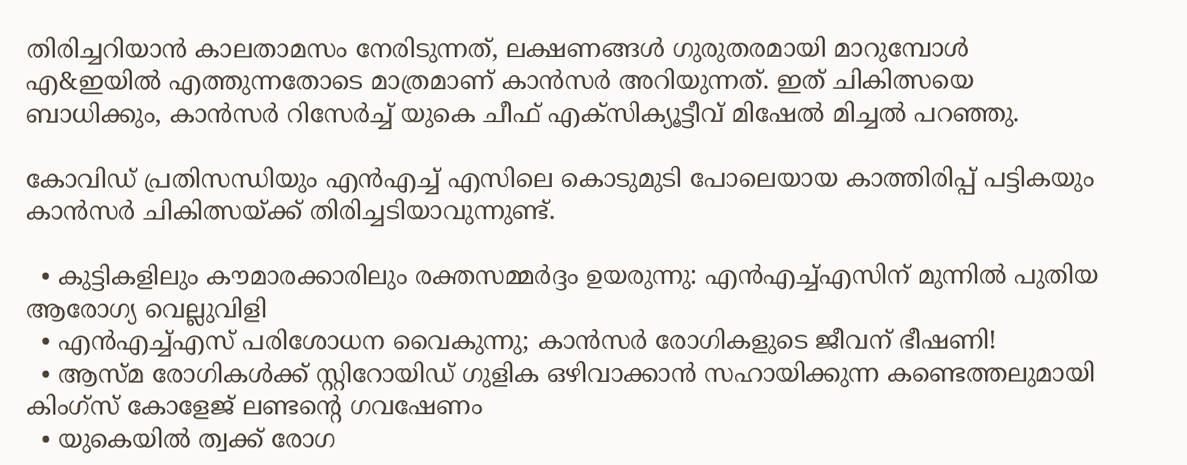തിരിച്ചറിയാന്‍ കാലതാമസം നേരിടുന്നത്, ലക്ഷണങ്ങള്‍ ഗുരുതരമായി മാറുമ്പോള്‍ എ&ഇയില്‍ എത്തുന്നതോടെ മാത്രമാണ് കാന്‍സര്‍ അറിയുന്നത്. ഇത് ചികിത്സയെ ബാധിക്കും, കാന്‍സര്‍ റിസേര്‍ച്ച് യുകെ ചീഫ് എക്‌സിക്യൂട്ടീവ് മിഷേല്‍ മിച്ചല്‍ പറഞ്ഞു.

കോവിഡ് പ്രതിസന്ധിയും എന്‍എച്ച് എസിലെ കൊടുമുടി പോലെയായ കാത്തിരിപ്പ് പട്ടികയും കാന്‍സര്‍ ചികിത്സയ്ക്ക് തിരിച്ചടിയാവുന്നുണ്ട്.

  • കുട്ടികളിലും കൗമാരക്കാരിലും രക്തസമ്മര്‍ദ്ദം ഉയരുന്നു: എന്‍എച്ച്എസിന് മുന്നില്‍ പുതിയ ആരോഗ്യ വെല്ലുവിളി
  • എന്‍എച്ച്എസ് പരിശോധന വൈകുന്നു; കാന്‍സര്‍ രോഗികളുടെ ജീവന് ഭീഷണി!
  • ആസ്മ രോഗികള്‍ക്ക് സ്റ്റിറോയിഡ് ഗുളിക ഒഴിവാക്കാന്‍ സഹായിക്കുന്ന കണ്ടെത്തലുമായി കിംഗ്‌സ് കോളേജ് ലണ്ടന്റെ ഗവഷേണം
  • യുകെയില്‍ ത്വക്ക് രോഗ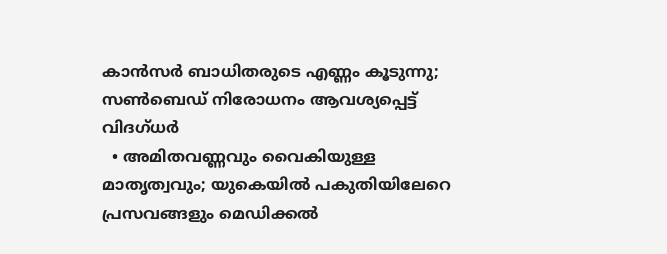കാന്‍സര്‍ ബാധിതരുടെ എണ്ണം കൂടുന്നു; സണ്‍ബെഡ് നിരോധനം ആവശ്യപ്പെട്ട് വിദഗ്ധര്‍
  • അമിതവണ്ണവും വൈകിയുള്ള മാതൃത്വവും; യുകെയില്‍ പകുതിയിലേറെ പ്രസവങ്ങളും മെഡിക്കല്‍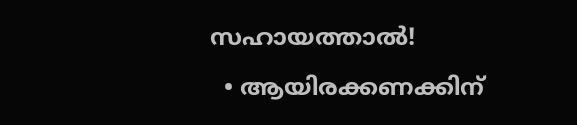സഹായത്താല്‍!
  • ആയിരക്കണക്കിന്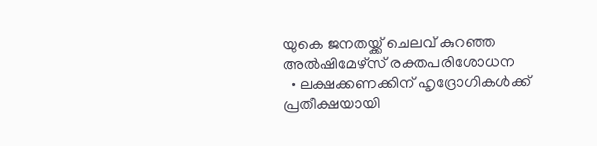യുകെ ജനതയ്ക്ക് ചെലവ് കുറഞ്ഞ അല്‍ഷിമേഴ്‌സ് രക്തപരിശോധന
  • ലക്ഷക്കണക്കിന് ഹൃദ്രോഗികള്‍ക്ക് പ്രതീക്ഷയായി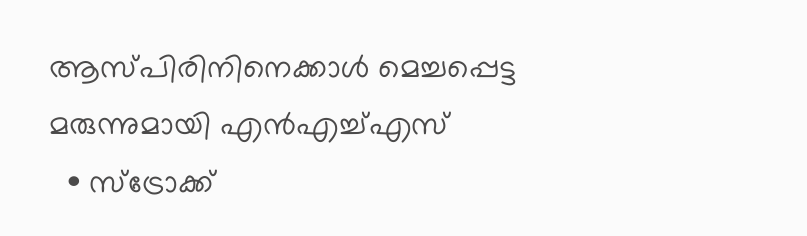ആസ്പിരിനിനെക്കാള്‍ മെച്ചപ്പെട്ട മരുന്നുമായി എന്‍എച്ച്എസ്
  • സ്‌ട്രോക്ക്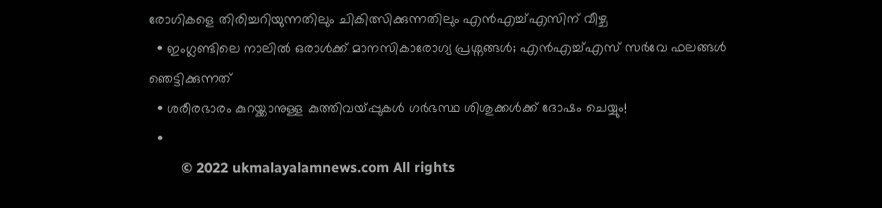രോഗികളെ തിരിച്ചറിയുന്നതിലും ചികിത്സിക്കുന്നതിലും എന്‍എച്ച്എസിന് വീഴ്ച
  • ഇംഗ്ലണ്ടിലെ നാലില്‍ ഒരാള്‍ക്ക് മാനസികാരോഗ്യ പ്രശ്നങ്ങള്‍; എന്‍എച്ച്എസ് സര്‍വേ ഫലങ്ങള്‍ ഞെട്ടിക്കുന്നത്
  • ശരീരഭാരം കുറയ്ക്കാനുള്ള കുത്തിവയ്പ്പുകള്‍ ഗര്‍ഭസ്ഥ ശിശുക്കള്‍ക്ക് ദോഷം ചെയ്യും!
  •
        © 2022 ukmalayalamnews.com All rights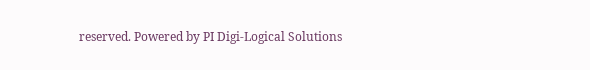reserved. Powered by PI Digi-Logical Solutions